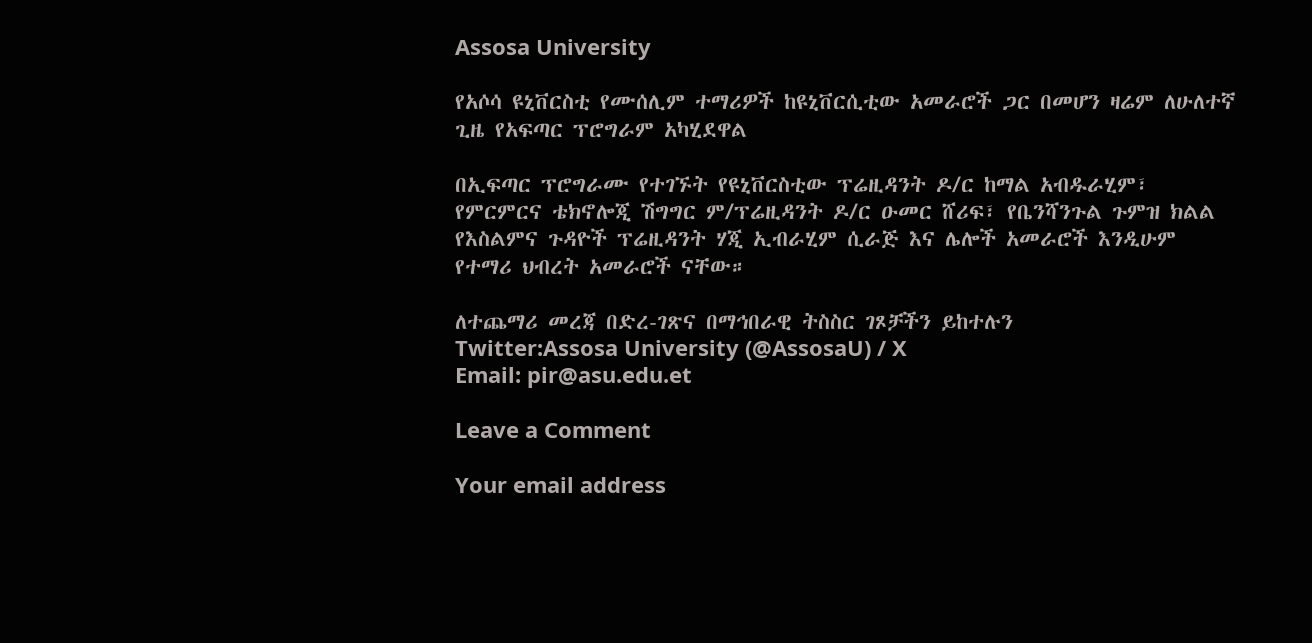Assosa University

የአሶሳ ዩኒቨርስቲ የሙሰሊም ተማሪዎች ከዩኒቨርሲቲው አመራሮች ጋር በመሆን ዛሬም ለሁለተኛ ጊዜ የአፍጣር ፕሮግራም አካሂደዋል

በኢፍጣር ፕሮግራሙ የተገኙት የዩኒቨርስቲው ፕሬዚዳንት ዶ/ር ከማል አብዱራሂም፣ የምርምርና ቴክኖሎጂ ሽግግር ም/ፕሬዚዳንት ዶ/ር ዑመር ሸሪፍ፣ የቤንሻንጉል ጉምዝ ክልል የእስልምና ጉዳዮች ፕሬዚዳንት ሃጂ ኢብራሂም ሲራጅ እና ሌሎች አመራሮች እንዲሁም የተማሪ ህብረት አመራሮች ናቸው።

ለተጨማሪ መረጃ በድረ-ገጽና በማኅበራዊ ትስስር ገጾቻችን ይከተሉን
Twitter:Assosa University (@AssosaU) / X
Email: pir@asu.edu.et

Leave a Comment

Your email address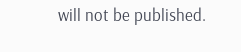will not be published.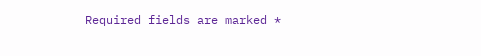Required fields are marked *